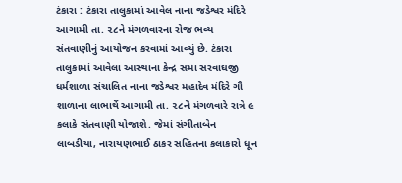ટંકારા : ટંકારા તાલુકામાં આવેલ નાના જડેશ્વર મંદિરે આગામી તા. ૨૮ને મંગળવારના રોજ ભવ્ય સંતવાણીનું આયોજન કરવામાં આવ્યું છે. ટંકારા તાલુકામાં આવેલા આસ્થાના કેન્દ્ર સમા સરવાઘજી ધર્મશાળા સંચાલિત નાના જડેશ્વર મહાદેવ મંદિરે ગૌ શાળાના લાભાર્થે આગામી તા. ૨૮ને મંગળવારે રાત્રે ૯ કલાકે સંતવાણી યોજાશે. જેમાં સંગીતાબેન લાબડીયા, નારાયણભાઈ ઠાકર સહિતના કલાકારો ધૂન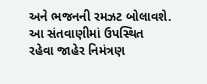અને ભજનની રમઝટ બોલાવશે. આ સંતવાણીમાં ઉપસ્થિત રહેવા જાહેર નિમંત્રણ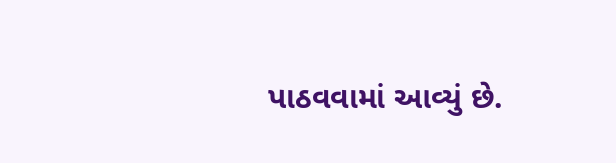પાઠવવામાં આવ્યું છે.